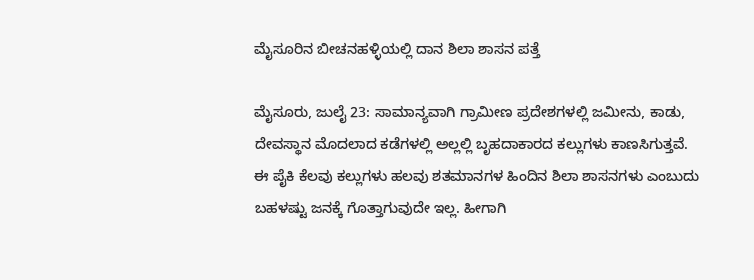ಮೈಸೂರಿನ ಬೀಚನಹಳ್ಳಿಯಲ್ಲಿ ದಾನ ಶಿಲಾ ಶಾಸನ ಪತ್ತೆ

ಮೈಸೂರು, ಜುಲೈ 23: ಸಾಮಾನ್ಯವಾಗಿ ಗ್ರಾಮೀಣ ಪ್ರದೇಶಗಳಲ್ಲಿ ಜಮೀನು, ಕಾಡು, ದೇವಸ್ಥಾನ ಮೊದಲಾದ ಕಡೆಗಳಲ್ಲಿ ಅಲ್ಲಲ್ಲಿ ಬೃಹದಾಕಾರದ ಕಲ್ಲುಗಳು ಕಾಣಸಿಗುತ್ತವೆ. ಈ ಪೈಕಿ ಕೆಲವು ಕಲ್ಲುಗಳು ಹಲವು ಶತಮಾನಗಳ ಹಿಂದಿನ ಶಿಲಾ ಶಾಸನಗಳು ಎಂಬುದು ಬಹಳಷ್ಟು ಜನಕ್ಕೆ ಗೊತ್ತಾಗುವುದೇ ಇಲ್ಲ. ಹೀಗಾಗಿ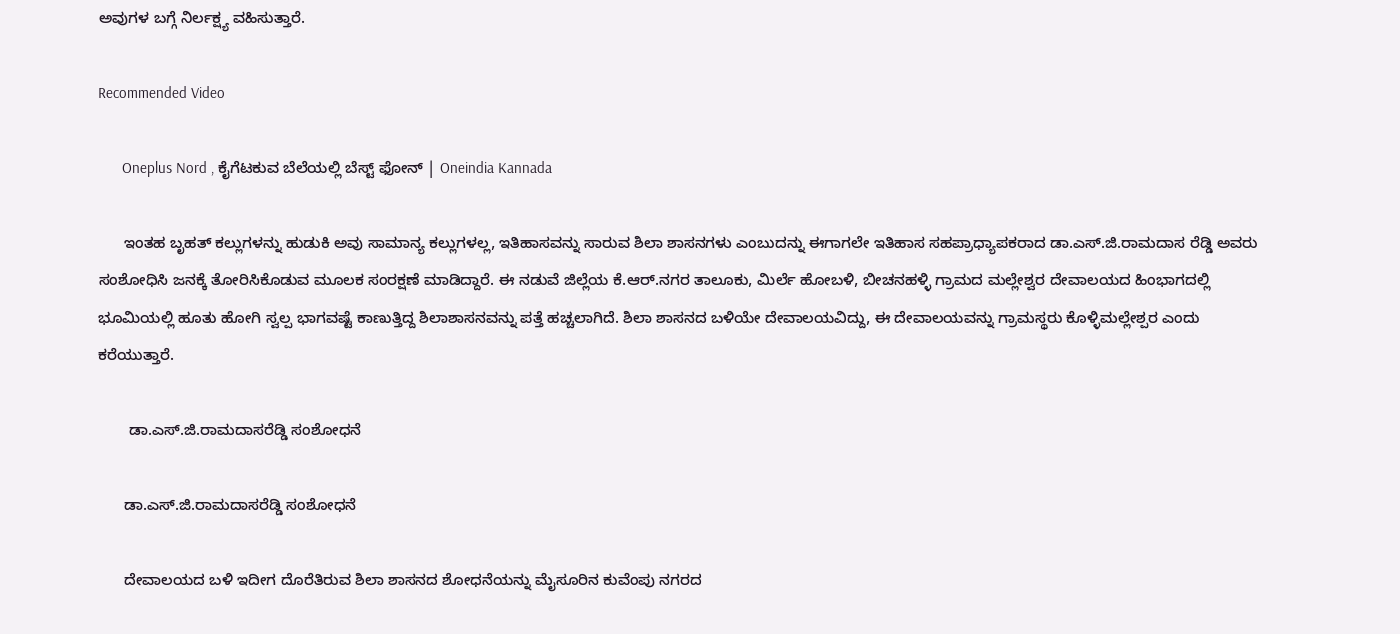ಅವುಗಳ ಬಗ್ಗೆ ನಿರ್ಲಕ್ಷ್ಯ ವಹಿಸುತ್ತಾರೆ.

Recommended Video

      Oneplus Nord , ಕೈಗೆಟಕುವ ಬೆಲೆಯಲ್ಲಿ ಬೆಸ್ಟ್ ಫೋನ್ | Oneindia Kannada

      ಇಂತಹ ಬೃಹತ್ ಕಲ್ಲುಗಳನ್ನು ಹುಡುಕಿ ಅವು ಸಾಮಾನ್ಯ ಕಲ್ಲುಗಳಲ್ಲ, ಇತಿಹಾಸವನ್ನು ಸಾರುವ ಶಿಲಾ ಶಾಸನಗಳು ಎಂಬುದನ್ನು ಈಗಾಗಲೇ ಇತಿಹಾಸ ಸಹಪ್ರಾಧ್ಯಾಪಕರಾದ ಡಾ.ಎಸ್.ಜಿ.ರಾಮದಾಸ ರೆಡ್ಡಿ ಅವರು ಸಂಶೋಧಿಸಿ ಜನಕ್ಕೆ ತೋರಿಸಿಕೊಡುವ ಮೂಲಕ ಸಂರಕ್ಷಣೆ ಮಾಡಿದ್ದಾರೆ. ಈ ನಡುವೆ ಜಿಲ್ಲೆಯ ಕೆ.ಆರ್.ನಗರ ತಾಲೂಕು, ಮಿರ್ಲೆ ಹೋಬಳಿ, ಬೀಚನಹಳ್ಳಿ ಗ್ರಾಮದ ಮಲ್ಲೇಶ್ವರ ದೇವಾಲಯದ ಹಿಂಭಾಗದಲ್ಲಿ ಭೂಮಿಯಲ್ಲಿ ಹೂತು ಹೋಗಿ ಸ್ವಲ್ಪ ಭಾಗವಷ್ಟೆ ಕಾಣುತ್ತಿದ್ದ ಶಿಲಾಶಾಸನವನ್ನು ಪತ್ತೆ ಹಚ್ಚಲಾಗಿದೆ. ಶಿಲಾ ಶಾಸನದ ಬಳಿಯೇ ದೇವಾಲಯವಿದ್ದು, ಈ ದೇವಾಲಯವನ್ನು ಗ್ರಾಮಸ್ಥರು ಕೊಳ್ಳಿಮಲ್ಲೇಶ್ಪರ ಎಂದು ಕರೆಯುತ್ತಾರೆ.

       ಡಾ.ಎಸ್.ಜಿ.ರಾಮದಾಸರೆಡ್ಡಿ ಸಂಶೋಧನೆ

      ಡಾ.ಎಸ್.ಜಿ.ರಾಮದಾಸರೆಡ್ಡಿ ಸಂಶೋಧನೆ

      ದೇವಾಲಯದ ಬಳಿ ಇದೀಗ ದೊರೆತಿರುವ ಶಿಲಾ ಶಾಸನದ ಶೋಧನೆಯನ್ನು ಮೈಸೂರಿನ ಕುವೆಂಪು ನಗರದ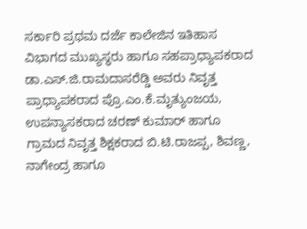ಸರ್ಕಾರಿ ಪ್ರಥಮ ದರ್ಜೆ ಕಾಲೇಜಿನ ಇತಿಹಾಸ ವಿಭಾಗದ ಮುಖ್ಯಸ್ಥರು ಹಾಗೂ ಸಹಪ್ರಾಧ್ಯಾಪಕರಾದ ಡಾ.ಎಸ್.ಜಿ.ರಾಮದಾಸರೆಡ್ಡಿ ಅವರು ನಿವೃತ್ತ ಪ್ರಾಧ್ಯಾಪಕರಾದ ಪ್ರೊ.ಎಂ.ಕೆ.ಮೃತ್ಯುಂಜಯ, ಉಪನ್ಯಾಸಕರಾದ ಚರಣ್ ಕುಮಾರ್ ಹಾಗೂ ಗ್ರಾಮದ ನಿವೃತ್ತ ಶಿಕ್ಷಕರಾದ ಬಿ.ಟಿ.ರಾಜಪ್ಪ, ಶಿವಣ್ಣ, ನಾಗೇಂದ್ರ ಹಾಗೂ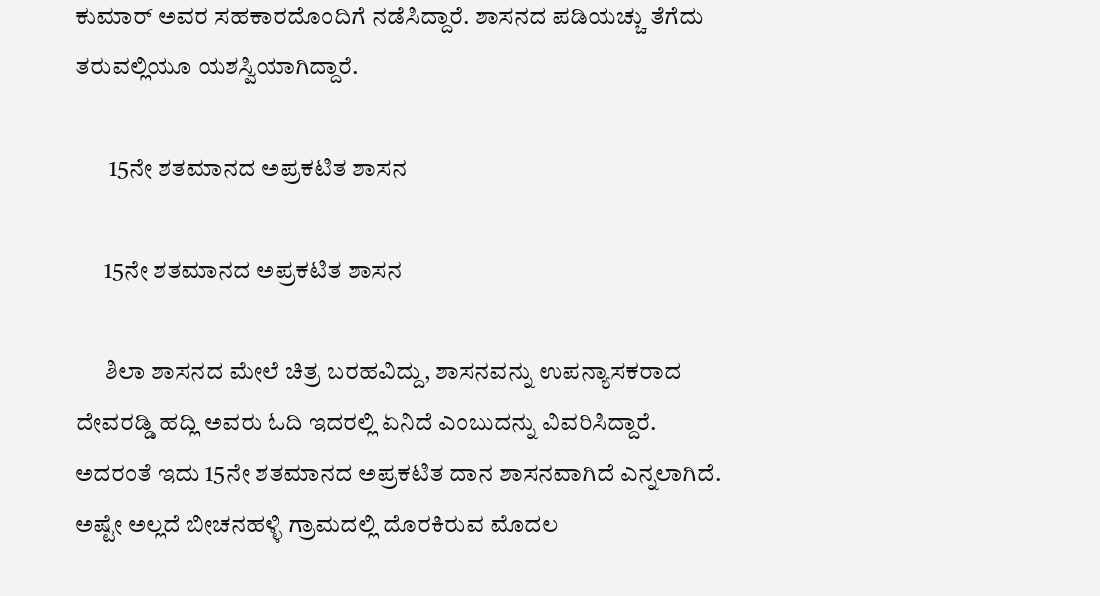ಕುಮಾರ್ ಅವರ ಸಹಕಾರದೊಂದಿಗೆ ನಡೆಸಿದ್ದಾರೆ. ಶಾಸನದ ಪಡಿಯಚ್ಚು ತೆಗೆದು ತರುವಲ್ಲಿಯೂ ಯಶಸ್ವಿಯಾಗಿದ್ದಾರೆ.

       15ನೇ ಶತಮಾನದ ಅಪ್ರಕಟಿತ ಶಾಸನ

      15ನೇ ಶತಮಾನದ ಅಪ್ರಕಟಿತ ಶಾಸನ

      ಶಿಲಾ ಶಾಸನದ ಮೇಲೆ ಚಿತ್ರ ಬರಹವಿದ್ದು, ಶಾಸನವನ್ನು ಉಪನ್ಯಾಸಕರಾದ ದೇವರಡ್ಡಿ ಹದ್ಲಿ ಅವರು ಓದಿ ಇದರಲ್ಲಿ ಏನಿದೆ ಎಂಬುದನ್ನು ವಿವರಿಸಿದ್ದಾರೆ. ಅದರಂತೆ ಇದು 15ನೇ ಶತಮಾನದ ಅಪ್ರಕಟಿತ ದಾನ ಶಾಸನವಾಗಿದೆ ಎನ್ನಲಾಗಿದೆ. ಅಷ್ಟೇ ಅಲ್ಲದೆ ಬೀಚನಹಳ್ಳಿ ಗ್ರಾಮದಲ್ಲಿ ದೊರಕಿರುವ ಮೊದಲ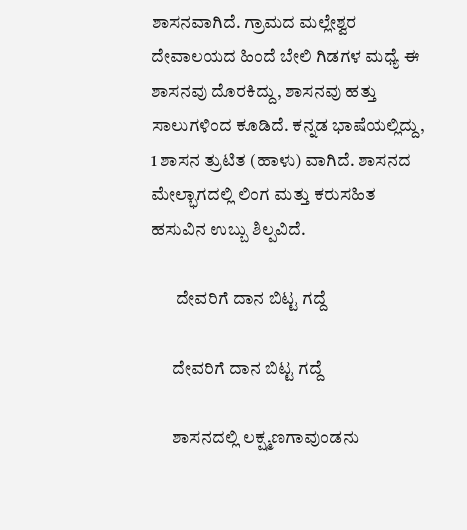ಶಾಸನವಾಗಿದೆ. ಗ್ರಾಮದ ಮಲ್ಲೇಶ್ವರ ದೇವಾಲಯದ ಹಿಂದೆ ಬೇಲಿ ಗಿಡಗಳ ಮಧ್ಯೆ ಈ ಶಾಸನವು ದೊರಕಿದ್ದು, ಶಾಸನವು ಹತ್ತು ಸಾಲುಗಳಿಂದ ಕೂಡಿದೆ. ಕನ್ನಡ ಭಾಷೆಯಲ್ಲಿದ್ದು, 1 ಶಾಸನ ತ್ರುಟಿತ (ಹಾಳು) ವಾಗಿದೆ. ಶಾಸನದ ಮೇಲ್ಭಾಗದಲ್ಲಿ ಲಿಂಗ ಮತ್ತು ಕರುಸಹಿತ ಹಸುವಿನ ಉಬ್ಬು ಶಿಲ್ಪವಿದೆ.

       ದೇವರಿಗೆ ದಾನ ಬಿಟ್ಟ ಗದ್ದೆ

      ದೇವರಿಗೆ ದಾನ ಬಿಟ್ಟ ಗದ್ದೆ

      ಶಾಸನದಲ್ಲಿ ಲಕ್ಷ್ಮಣಗಾವುಂಡನು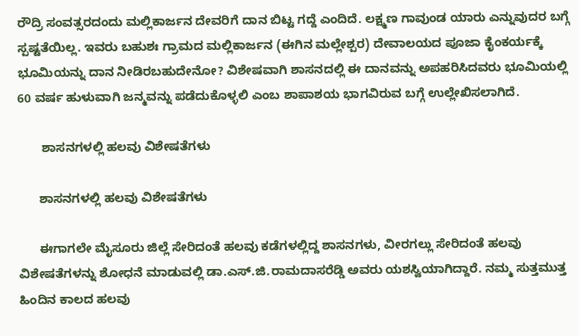ರೌದ್ರಿ ಸಂವತ್ಸರದಂದು ಮಲ್ಲಿಕಾರ್ಜನ ದೇವರಿಗೆ ದಾನ ಬಿಟ್ಟ ಗದ್ದೆ ಎಂದಿದೆ. ಲಕ್ಷ್ಮಣ ಗಾವುಂಡ ಯಾರು ಎನ್ನುವುದರ ಬಗ್ಗೆ ಸ್ಪಷ್ಟತೆಯಿಲ್ಲ. ಇವರು ಬಹುಶಃ ಗ್ರಾಮದ ಮಲ್ಲಿಕಾರ್ಜನ (ಈಗಿನ ಮಲ್ಲೇಶ್ಪರ) ದೇವಾಲಯದ ಪೂಜಾ ಕೈಂಕರ್ಯಕ್ಕೆ ಭೂಮಿಯನ್ನು ದಾನ ನೀಡಿರಬಹುದೇನೋ? ವಿಶೇಷವಾಗಿ ಶಾಸನದಲ್ಲಿ ಈ ದಾನವನ್ನು ಅಪಹರಿಸಿದವರು ಭೂಮಿಯಲ್ಲಿ 60 ವರ್ಷ ಹುಳುವಾಗಿ ಜನ್ಮವನ್ನು ಪಡೆದುಕೊಳ್ಳಲಿ ಎಂಬ ಶಾಪಾಶಯ ಭಾಗವಿರುವ ಬಗ್ಗೆ ಉಲ್ಲೇಖಿಸಲಾಗಿದೆ.

       ಶಾಸನಗಳಲ್ಲಿ ಹಲವು ವಿಶೇಷತೆಗಳು

      ಶಾಸನಗಳಲ್ಲಿ ಹಲವು ವಿಶೇಷತೆಗಳು

      ಈಗಾಗಲೇ ಮೈಸೂರು ಜಿಲ್ಲೆ ಸೇರಿದಂತೆ ಹಲವು ಕಡೆಗಳಲ್ಲಿದ್ದ ಶಾಸನಗಳು, ವೀರಗಲ್ಲು ಸೇರಿದಂತೆ ಹಲವು ವಿಶೇಷತೆಗಳನ್ನು ಶೋಧನೆ ಮಾಡುವಲ್ಲಿ ಡಾ.ಎಸ್.ಜಿ.ರಾಮದಾಸರೆಡ್ಡಿ ಅವರು ಯಶಸ್ವಿಯಾಗಿದ್ದಾರೆ. ನಮ್ಮ ಸುತ್ತಮುತ್ತ ಹಿಂದಿನ ಕಾಲದ ಹಲವು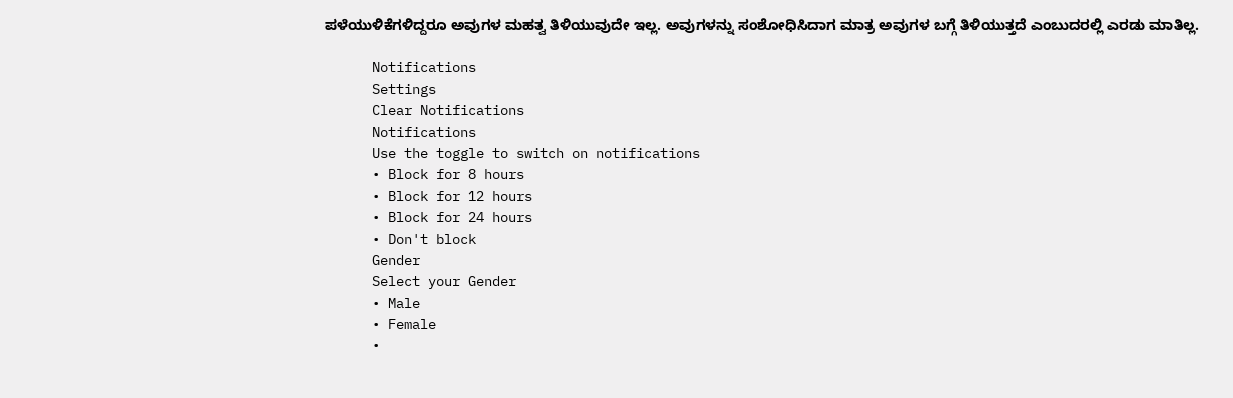ಪಳೆಯುಳಿಕೆಗಳಿದ್ದರೂ ಅವುಗಳ ಮಹತ್ವ ತಿಳಿಯುವುದೇ ಇಲ್ಲ. ಅವುಗಳನ್ನು ಸಂಶೋಧಿಸಿದಾಗ ಮಾತ್ರ ಅವುಗಳ ಬಗ್ಗೆ ತಿಳಿಯುತ್ತದೆ ಎಂಬುದರಲ್ಲಿ ಎರಡು ಮಾತಿಲ್ಲ.

      Notifications
      Settings
      Clear Notifications
      Notifications
      Use the toggle to switch on notifications
      • Block for 8 hours
      • Block for 12 hours
      • Block for 24 hours
      • Don't block
      Gender
      Select your Gender
      • Male
      • Female
      •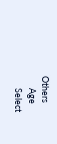Others
      Age
      Select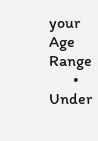your Age Range
      • Under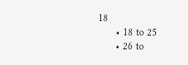18
      • 18 to 25
      • 26 to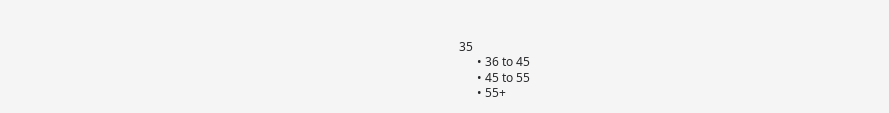35
      • 36 to 45
      • 45 to 55
      • 55+